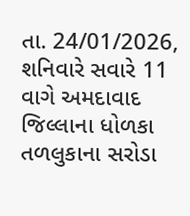તા. 24/01/2026, શનિવારે સવારે 11 વાગે અમદાવાદ જિલ્લાના ધોળકા તળલુકાના સરોડા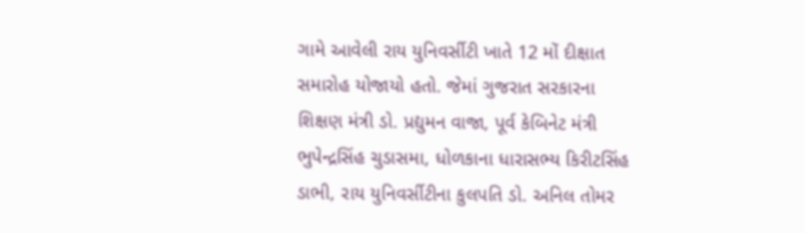ગામે આવેલી રાય યુનિવર્સીટી ખાતે 12 મોં દીક્ષાત સમારોહ યોજાયો હતો. જેમાં ગુજરાત સરકારના શિક્ષણ મંત્રી ડો. પ્રદ્યુમન વાજા, પૂર્વ કેબિનેટ મંત્રી ભુપેન્દ્રસિંહ ચુડાસમા, ધોળકાના ધારાસભ્ય કિરીટસિંહ ડાભી, રાય યુનિવર્સીટીના કુલપતિ ડો. અનિલ તોમર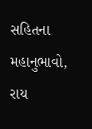સહિતના મહાનુભાવો, રાય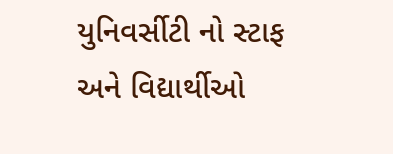યુનિવર્સીટી નો સ્ટાફ અને વિદ્યાર્થીઓ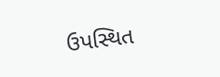ઉપસ્થિત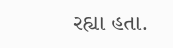રહ્યા હતા.